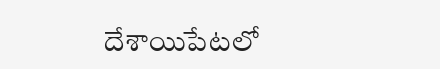దేశాయిపేటలో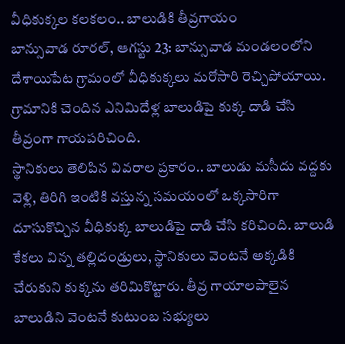వీధికుక్కల కలకలం.. బాలుడికి తీవ్రగాయం
బాన్సువాడ రూరల్, ఆగస్టు 23: బాన్సువాడ మండలంలోని దేశాయిపేట గ్రామంలో వీధికుక్కలు మరోసారి రెచ్చిపోయాయి. గ్రామానికి చెందిన ఎనిమిదేళ్ల బాలుడిపై కుక్క దాడి చేసి తీవ్రంగా గాయపరిచింది.
స్థానికులు తెలిపిన వివరాల ప్రకారం.. బాలుడు మసీదు వద్దకు వెళ్లి, తిరిగి ఇంటికి వస్తున్న సమయంలో ఒక్కసారిగా దూసుకొచ్చిన వీధికుక్క బాలుడిపై దాడి చేసి కరిచింది. బాలుడి కేకలు విన్న తల్లిదండ్రులు, స్థానికులు వెంటనే అక్కడికి చేరుకుని కుక్కను తరిమికొట్టారు. తీవ్ర గాయాలపాలైన బాలుడిని వెంటనే కుటుంబ సభ్యులు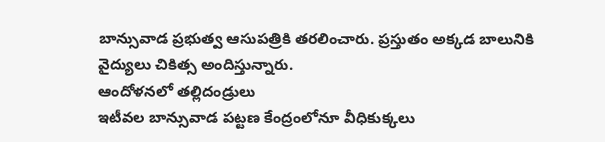బాన్సువాడ ప్రభుత్వ ఆసుపత్రికి తరలించారు. ప్రస్తుతం అక్కడ బాలునికి వైద్యులు చికిత్స అందిస్తున్నారు.
ఆందోళనలో తల్లిదండ్రులు
ఇటీవల బాన్సువాడ పట్టణ కేంద్రంలోనూ వీధికుక్కలు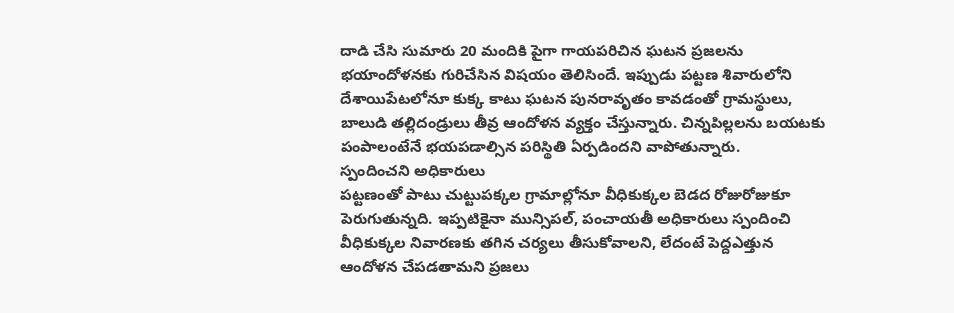దాడి చేసి సుమారు 20 మందికి పైగా గాయపరిచిన ఘటన ప్రజలను భయాందోళనకు గురిచేసిన విషయం తెలిసిందే. ఇప్పుడు పట్టణ శివారులోని దేశాయిపేటలోనూ కుక్క కాటు ఘటన పునరావృతం కావడంతో గ్రామస్థులు, బాలుడి తల్లిదండ్రులు తీవ్ర ఆందోళన వ్యక్తం చేస్తున్నారు. చిన్నపిల్లలను బయటకు పంపాలంటేనే భయపడాల్సిన పరిస్థితి ఏర్పడిందని వాపోతున్నారు.
స్పందించని అధికారులు
పట్టణంతో పాటు చుట్టుపక్కల గ్రామాల్లోనూ వీధికుక్కల బెడద రోజురోజుకూ పెరుగుతున్నది. ఇప్పటికైనా మున్సిపల్, పంచాయతీ అధికారులు స్పందించి వీధికుక్కల నివారణకు తగిన చర్యలు తీసుకోవాలని, లేదంటే పెద్దఎత్తున ఆందోళన చేపడతామని ప్రజలు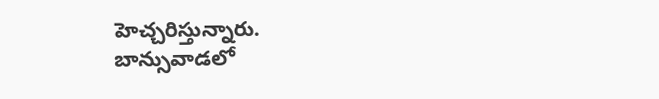హెచ్చరిస్తున్నారు.
బాన్సువాడలో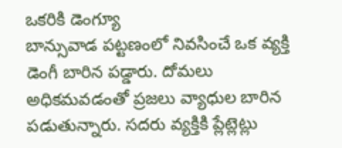ఒకరికి డెంగ్యూ
బాన్సువాడ పట్టణంలో నివసించే ఒక వ్యక్తి డెంగీ బారిన పడ్డారు. దోమలు అధికమవడంతో ప్రజలు వ్యాధుల బారిన పడుతున్నారు. సదరు వ్యక్తికి ప్లేట్లెట్లు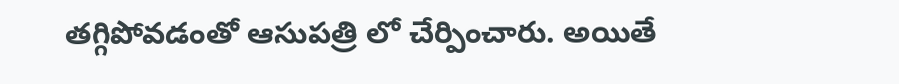తగ్గిపోవడంతో ఆసుపత్రి లో చేర్పించారు. అయితే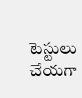టెస్టులు చేయగా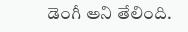డెంగీ అని తేలింది.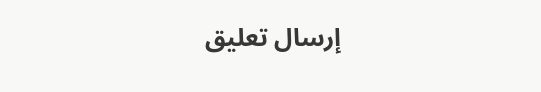إرسال تعليق